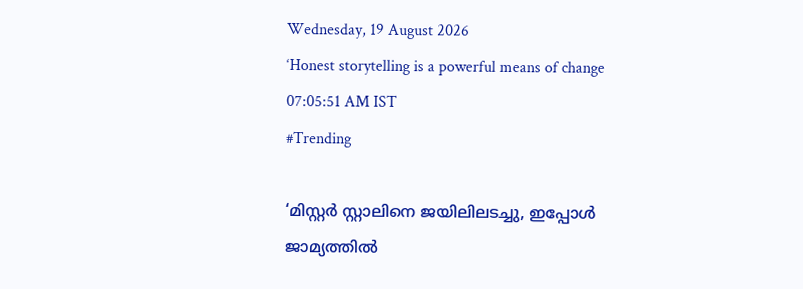Wednesday, 19 August 2026
‘Honest storytelling is a powerful means of change
07:05:51 AM IST
#Trending

‘മിസ്റ്റര്‍ സ്റ്റാലിനെ ജയിലിലടച്ചു, ഇപ്പോള്‍ ജാമ്യത്തില്‍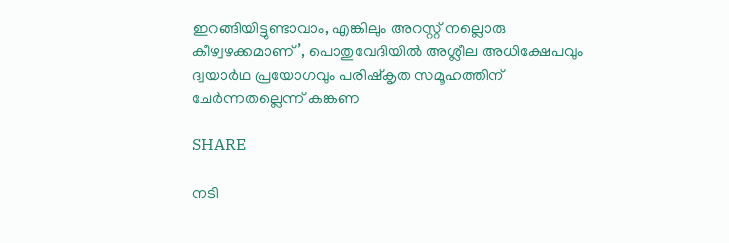ഇറങ്ങിയിട്ടുണ്ടാവാം, എങ്കിലും അറസ്റ്റ് നല്ലൊരു കീഴ്വഴക്കമാണ്’, പൊതുവേദിയില്‍ അശ്ലീല അധിക്ഷേപവും ദ്വയാര്‍ഥ പ്രയോഗവും പരിഷ്‌കൃത സമൂഹത്തിന് ചേര്‍ന്നതല്ലെന്ന് കങ്കണ

SHARE

നടി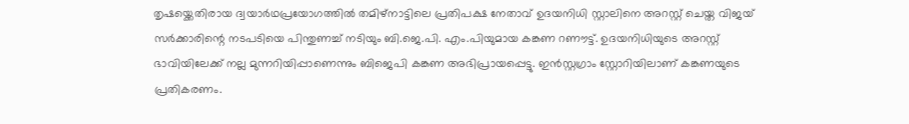തൃഷയ്ക്കെതിരായ ദ്വയാര്‍ഥപ്രയോഗത്തില്‍ തമിഴ്‌നാട്ടിലെ പ്രതിപക്ഷ നേതാവ് ഉദയനിധി സ്റ്റാലിനെ അറസ്റ്റ് ചെയ്ത വിജയ് സര്‍ക്കാരിന്റെ നടപടിയെ പിന്തുണച്ച് നടിയും ബി.ജെ.പി. എം.പിയുമായ കങ്കണ റണൗട്ട്. ഉദയനിധിയുടെ അറസ്റ്റ് ഭാവിയിലേക്ക് നല്ല മുന്നറിയിപ്പാണെന്നും ബിജെപി കങ്കണ അഭിപ്രായപ്പെട്ടു. ഇന്‍സ്റ്റഗ്രാം സ്റ്റോറിയിലാണ് കങ്കണയുടെ പ്രതികരണം.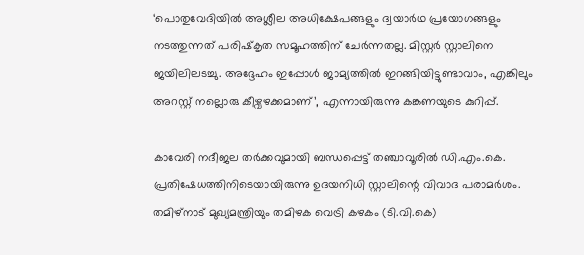‘പൊതുവേദിയില്‍ അശ്ലീല അധിക്ഷേപങ്ങളും ദ്വയാര്‍ഥ പ്രയോഗങ്ങളും നടത്തുന്നത് പരിഷ്‌കൃത സമൂഹത്തിന് ചേര്‍ന്നതല്ല. മിസ്റ്റര്‍ സ്റ്റാലിനെ ജയിലിലടച്ചു. അദ്ദേഹം ഇപ്പോള്‍ ജാമ്യത്തില്‍ ഇറങ്ങിയിട്ടുണ്ടാവാം, എങ്കിലും അറസ്റ്റ് നല്ലൊരു കീഴ്വഴക്കമാണ്’, എന്നായിരുന്നു കങ്കണയുടെ കുറിപ്പ്.

കാവേരി നദീജല തര്‍ക്കവുമായി ബന്ധപ്പെട്ട് തഞ്ചാവൂരില്‍ ഡി.എം.കെ. പ്രതിഷേധത്തിനിടെയായിരുന്നു ഉദയനിധി സ്റ്റാലിന്റെ വിവാദ പരാമര്‍ശം. തമിഴ്‌നാട് മുഖ്യമന്ത്രിയും തമിഴക വെട്രി കഴകം (ടി.വി.കെ)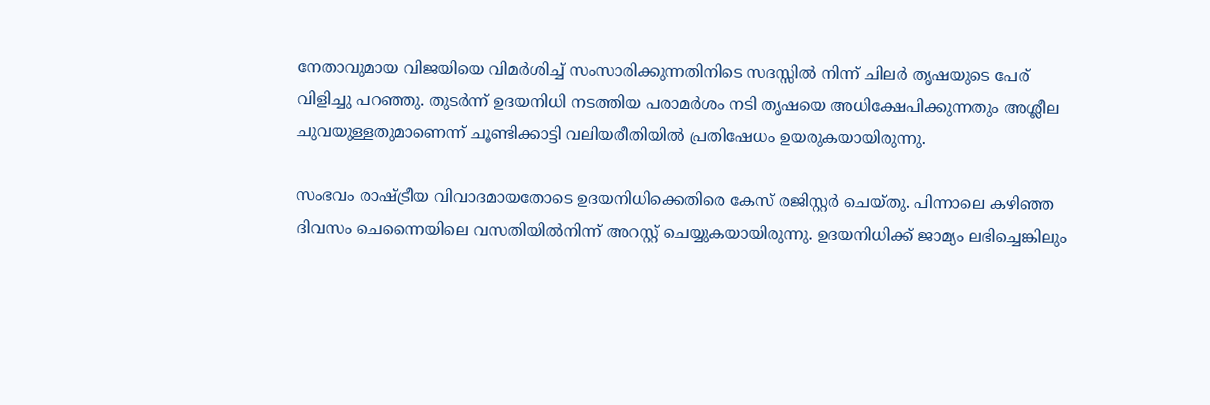നേതാവുമായ വിജയിയെ വിമര്‍ശിച്ച് സംസാരിക്കുന്നതിനിടെ സദസ്സില്‍ നിന്ന് ചിലര്‍ തൃഷയുടെ പേര് വിളിച്ചു പറഞ്ഞു. തുടര്‍ന്ന് ഉദയനിധി നടത്തിയ പരാമര്‍ശം നടി തൃഷയെ അധിക്ഷേപിക്കുന്നതും അശ്ലീല ചുവയുള്ളതുമാണെന്ന് ചൂണ്ടിക്കാട്ടി വലിയരീതിയില്‍ പ്രതിഷേധം ഉയരുകയായിരുന്നു.

സംഭവം രാഷ്ട്രീയ വിവാദമായതോടെ ഉദയനിധിക്കെതിരെ കേസ് രജിസ്റ്റര്‍ ചെയ്തു. പിന്നാലെ കഴിഞ്ഞ ദിവസം ചെന്നൈയിലെ വസതിയില്‍നിന്ന് അറസ്റ്റ് ചെയ്യുകയായിരുന്നു. ഉദയനിധിക്ക് ജാമ്യം ലഭിച്ചെങ്കിലും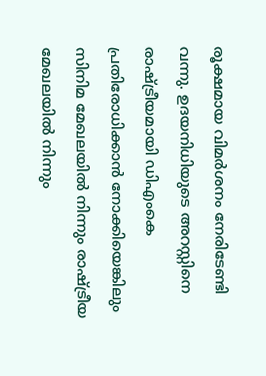രൂക്ഷമായ വിമര്‍ശനം നേരിടേണ്ടി വന്നു. ഉദയനിധിയുടെ അറസ്റ്റിനെ രാഷ്ട്രീയമായി ഡിഎംകെ പ്രതിരോധിക്കാന്‍ നോക്കിയെങ്കിലും സിനിമ മേഖലയില്‍ നിന്നും രാഷ്ട്രീയ മേഖലയില്‍ നിന്നും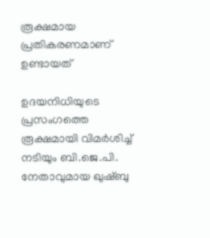രൂക്ഷമായ പ്രതികരണമാണ് ഉണ്ടായത്

ഉദയനിധിയുടെ പ്രസംഗത്തെ രൂക്ഷമായി വിമര്‍ശിച്ച് നടിയും ബി.ജെ.പി. നേതാവുമായ ഖുഷ്ബു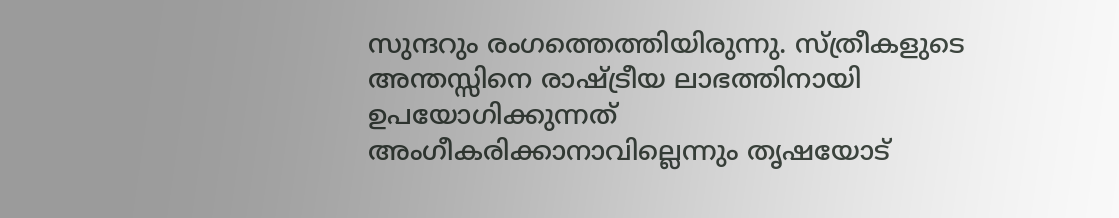സുന്ദറും രംഗത്തെത്തിയിരുന്നു. സ്ത്രീകളുടെ അന്തസ്സിനെ രാഷ്ട്രീയ ലാഭത്തിനായി ഉപയോഗിക്കുന്നത് അംഗീകരിക്കാനാവില്ലെന്നും തൃഷയോട്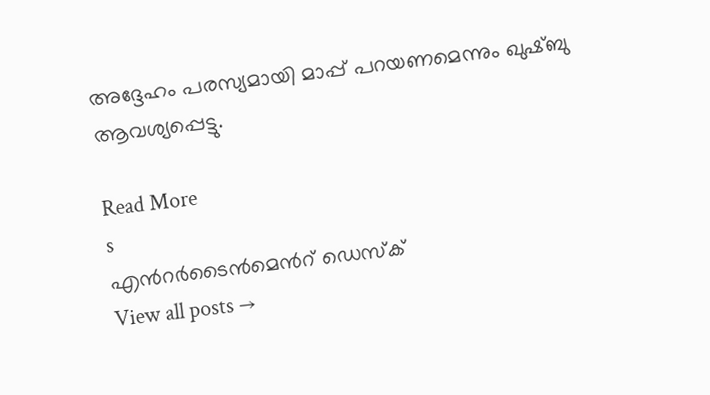അദ്ദേഹം പരസ്യമായി മാപ്പ് പറയണമെന്നും ഖുഷ്ബു ആവശ്യപ്പെട്ടു.

Read More
s
എന്‍റര്‍ടൈന്‍മെന്‍റ് ഡെസ്ക്
View all posts →